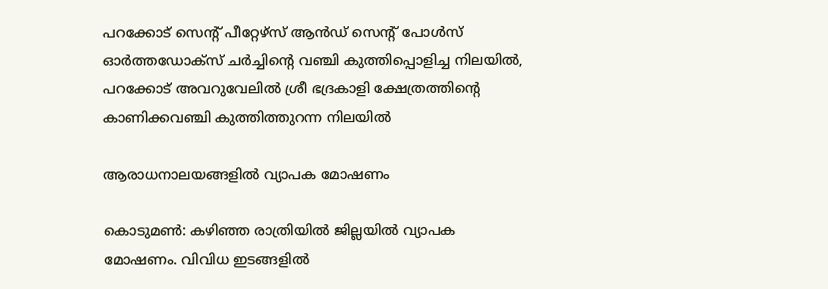പറക്കോട് സെന്‍റ് പീറ്റേഴ്സ് ആൻഡ് സെന്‍റ് പോൾസ് ഓർത്തഡോക്സ് ചർച്ചിന്‍റെ വഞ്ചി കുത്തിപ്പൊളിച്ച നിലയിൽ,  പറക്കോട് അവറുവേലിൽ ശ്രീ ഭദ്രകാളി ക്ഷേത്രത്തിന്‍റെ കാണിക്കവഞ്ചി കുത്തിത്തുറന്ന നിലയിൽ

ആരാധനാലയങ്ങളിൽ വ്യാപക മോഷണം

കൊടുമൺ: കഴിഞ്ഞ രാത്രിയിൽ ജില്ലയിൽ വ്യാപക മോഷണം. വിവിധ ഇടങ്ങളിൽ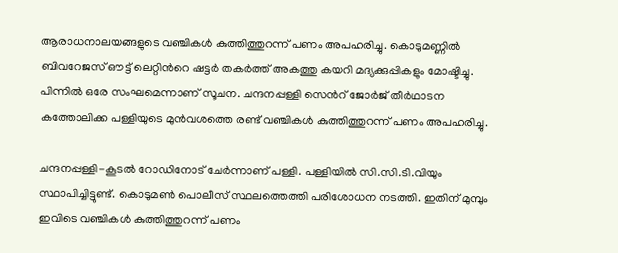ആരാധനാലയങ്ങളുടെ വഞ്ചികൾ കുത്തിത്തുറന്ന് പണം അപഹരിച്ചു. കൊടുമണ്ണിൽ ബിവറേജസ് ഔട്ട് ലെറ്റിന്‍റെ ഷട്ടർ തകർത്ത് അകത്തു കയറി മദ്യക്കുപ്പികളും മോഷ്ടിച്ചു. പിന്നിൽ ഒരേ സംഘമെന്നാണ് സൂചന. ചന്ദനപ്പള്ളി സെന്‍റ് ജോർജ് തീർഥാടന കത്തോലിക്ക പള്ളിയുടെ മുൻവശത്തെ രണ്ട് വഞ്ചികൾ കുത്തിത്തുറന്ന് പണം അപഹരിച്ചു.

ചന്ദനപ്പള്ളി-കൂടൽ റോഡിനോട് ചേർന്നാണ് പള്ളി. പള്ളിയിൽ സി.സി.ടി.വിയും സ്ഥാപിച്ചിട്ടുണ്ട്. കൊടുമൺ പൊലീസ് സ്ഥലത്തെത്തി പരിശോധന നടത്തി. ഇതിന് മുമ്പും ഇവിടെ വഞ്ചികൾ കുത്തിത്തുറന്ന് പണം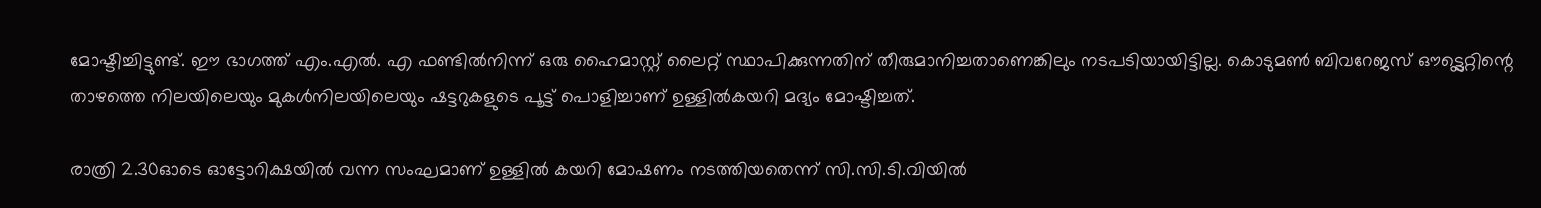മോഷ്ടിച്ചിട്ടുണ്ട്. ഈ ഭാഗത്ത് എം.എൽ. എ ഫണ്ടിൽനിന്ന് ഒരു ഹൈമാസ്റ്റ് ലൈറ്റ് സ്ഥാപിക്കുന്നതിന് തീരുമാനിച്ചതാണെങ്കിലും നടപടിയായിട്ടില്ല. കൊടുമൺ ബിവറേജസ് ഔട്ട്ലെറ്റിന്റെ താഴത്തെ നിലയിലെയും മുകൾനിലയിലെയും ഷട്ടറുകളുടെ പൂട്ട് പൊളിച്ചാണ് ഉള്ളിൽകയറി മദ്യം മോഷ്ടിച്ചത്.

രാത്രി 2.30ഓടെ ഓട്ടോറിക്ഷയിൽ വന്ന സംഘമാണ് ഉള്ളിൽ കയറി മോഷണം നടത്തിയതെന്ന് സി.സി.ടി.വിയിൽ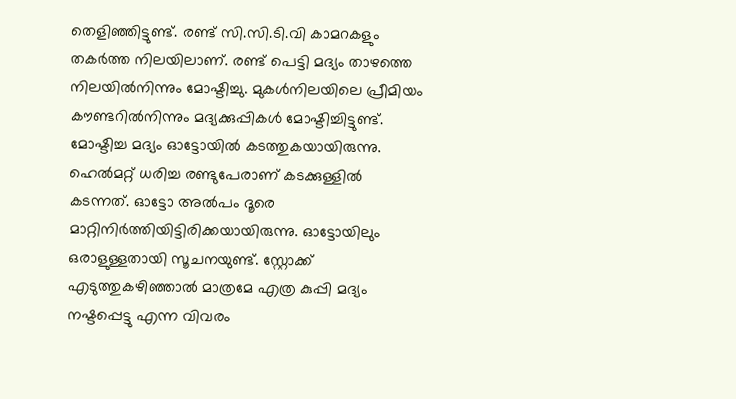തെളിഞ്ഞിട്ടുണ്ട്. രണ്ട് സി.സി.ടി.വി കാമറകളും തകർത്ത നിലയിലാണ്. രണ്ട് പെട്ടി മദ്യം താഴത്തെ നിലയിൽനിന്നും മോഷ്ടിച്ചു. മുകൾനിലയിലെ പ്രീമിയം കൗണ്ടറിൽനിന്നും മദ്യക്കുപ്പികൾ മോഷ്ടിച്ചിട്ടുണ്ട്. മോഷ്ടിച്ച മദ്യം ഓട്ടോയിൽ കടത്തുകയായിരുന്നു. ഹെൽമറ്റ് ധരിച്ച രണ്ടുപേരാണ് കടക്കുള്ളിൽ കടന്നത്. ഓട്ടോ അൽപം ദൂരെ മാറ്റിനിർത്തിയിട്ടിരിക്കയായിരുന്നു. ഓട്ടോയിലും ഒരാളുള്ളതായി സൂചനയുണ്ട്. സ്റ്റോക്ക് എടുത്തുകഴിഞ്ഞാൽ മാത്രമേ എത്ര കുപ്പി മദ്യം നഷ്ടപ്പെട്ടു എന്ന വിവരം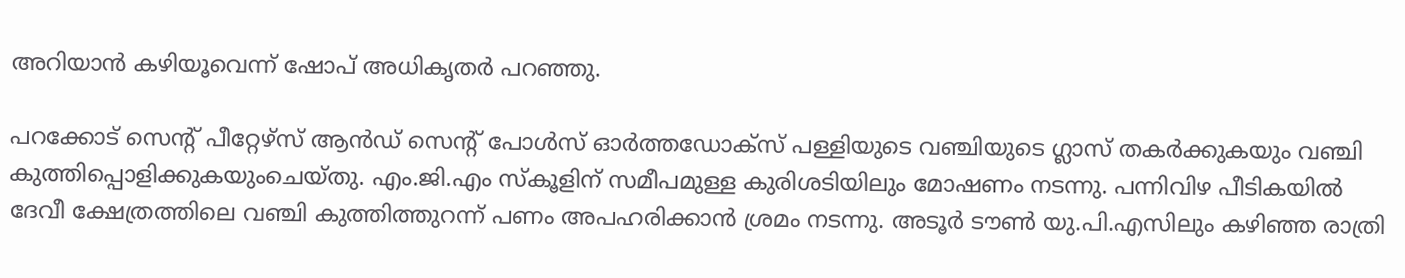അറിയാൻ കഴിയൂവെന്ന് ഷോപ് അധികൃതർ പറഞ്ഞു.

പറക്കോട് സെന്‍റ് പീറ്റേഴ്സ് ആൻഡ് സെന്‍റ് പോൾസ് ഓർത്തഡോക്സ് പള്ളിയുടെ വഞ്ചിയുടെ ഗ്ലാസ് തകർക്കുകയും വഞ്ചി കുത്തിപ്പൊളിക്കുകയുംചെയ്തു. എം.ജി.എം സ്കൂളിന് സമീപമുള്ള കുരിശടിയിലും മോഷണം നടന്നു. പന്നിവിഴ പീടികയിൽ ദേവീ ക്ഷേത്രത്തിലെ വഞ്ചി കുത്തിത്തുറന്ന് പണം അപഹരിക്കാൻ ശ്രമം നടന്നു. അടൂർ ടൗൺ യു.പി.എസിലും കഴിഞ്ഞ രാത്രി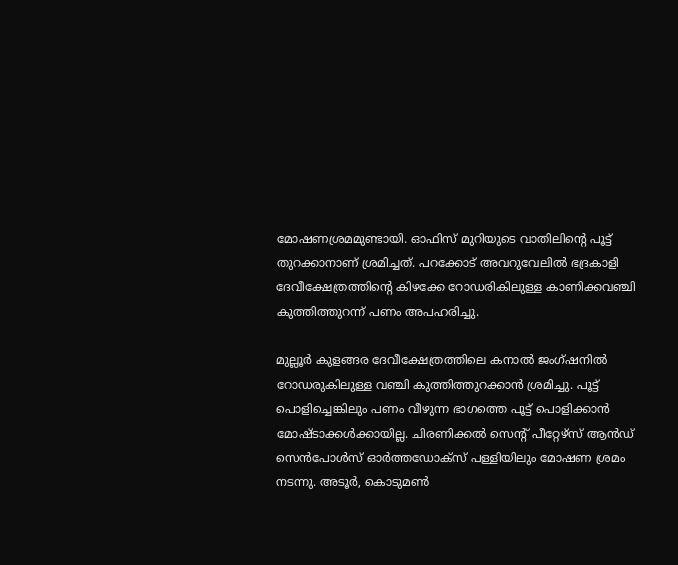മോഷണശ്രമമുണ്ടായി. ഓഫിസ് മുറിയുടെ വാതിലിന്‍റെ പൂട്ട് തുറക്കാനാണ് ശ്രമിച്ചത്. പറക്കോട് അവറുവേലിൽ ഭദ്രകാളി ദേവീക്ഷേത്രത്തിന്‍റെ കിഴക്കേ റോഡരികിലുള്ള കാണിക്കവഞ്ചി കുത്തിത്തുറന്ന് പണം അപഹരിച്ചു.

മുല്ലൂർ കുളങ്ങര ദേവീക്ഷേത്രത്തിലെ കനാൽ ജംഗ്ഷനിൽ റോഡരുകിലുള്ള വഞ്ചി കുത്തിത്തുറക്കാൻ ശ്രമിച്ചു. പൂട്ട് പൊളിച്ചെങ്കിലും പണം വീഴുന്ന ഭാഗത്തെ പൂട്ട് പൊളിക്കാൻ മോഷ്ടാക്കൾക്കായില്ല. ചിരണിക്കൽ സെന്‍റ് പീറ്റേഴ്സ് ആൻഡ് സെൻപോൾസ് ഓർത്തഡോക്സ് പള്ളിയിലും മോഷണ ശ്രമം നടന്നു. അടൂർ, കൊടുമൺ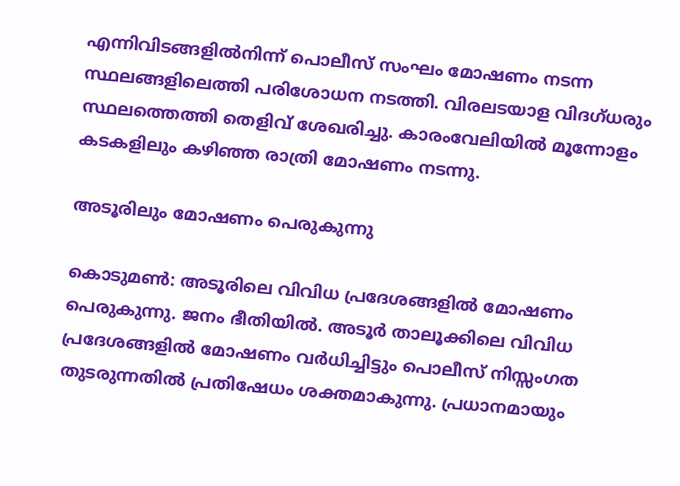എന്നിവിടങ്ങളിൽനിന്ന് പൊലീസ് സംഘം മോഷണം നടന്ന സ്ഥലങ്ങളിലെത്തി പരിശോധന നടത്തി. വിരലടയാള വിദഗ്ധരും സ്ഥലത്തെത്തി തെളിവ് ശേഖരിച്ചു. കാരംവേലിയിൽ മൂന്നോളം കടകളിലും കഴിഞ്ഞ രാത്രി മോഷണം നടന്നു.

അടൂരിലും മോഷണം പെരുകുന്നു

കൊടുമൺ: അടൂരിലെ വിവിധ പ്രദേശങ്ങളിൽ മോഷണം പെരുകുന്നു. ജനം ഭീതിയിൽ. അടൂർ താലൂക്കിലെ വിവിധ പ്രദേശങ്ങളിൽ മോഷണം വർധിച്ചിട്ടും പൊലീസ് നിസ്സംഗത തുടരുന്നതിൽ പ്രതിഷേധം ശക്തമാകുന്നു. പ്രധാനമായും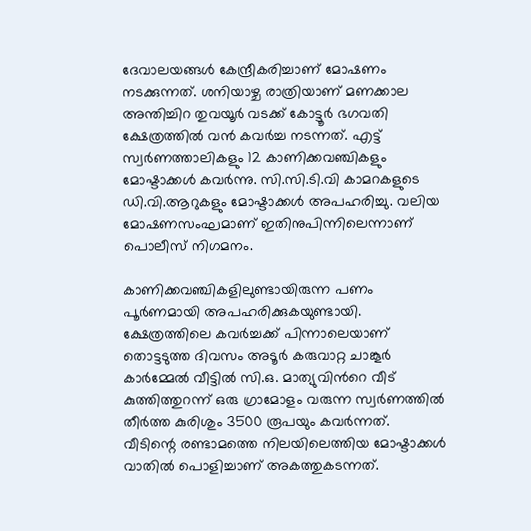ദേവാലയങ്ങൾ കേന്ദ്രീകരിച്ചാണ് മോഷണം നടക്കുന്നത്. ശനിയാഴ്ച രാത്രിയാണ് മണക്കാല അന്തിച്ചിറ തുവയൂർ വടക്ക് കോട്ടൂർ ഭഗവതി ക്ഷേത്രത്തിൽ വൻ കവർച്ച നടന്നത്. എട്ട് സ്വർണത്താലികളും 12 കാണിക്കവഞ്ചികളും മോഷ്ട‌ാക്കൾ കവർന്നു. സി.സി.ടി.വി കാമറകളുടെ ഡി.വി.ആറുകളും മോഷ്ട‌ാക്കൾ അപഹരിച്ചു. വലിയ മോഷണസംഘമാണ് ഇതിനുപിന്നിലെന്നാണ് പൊലീസ് നിഗമനം.

കാണിക്കവഞ്ചികളിലുണ്ടായിരുന്ന പണം പൂർണമായി അപഹരിക്കുകയുണ്ടായി. ക്ഷേത്രത്തിലെ കവർച്ചക്ക് പിന്നാലെയാണ് തൊട്ടടുത്ത ദിവസം അടൂർ കരുവാറ്റ ചാങ്കൂർ കാർമ്മേൽ വീട്ടിൽ സി.ഒ. മാത്യുവിന്‍റെ വീട് കുത്തിത്തുറന്ന് ഒരു ഗ്രാമോളം വരുന്ന സ്വർണത്തിൽ തീർത്ത കുരിശും 3500 രൂപയും കവർന്നത്. വീടിന്റെ രണ്ടാമത്തെ നിലയിലെത്തിയ മോഷ്ടാക്കൾ വാതിൽ പൊളിച്ചാണ് അകത്തുകടന്നത്.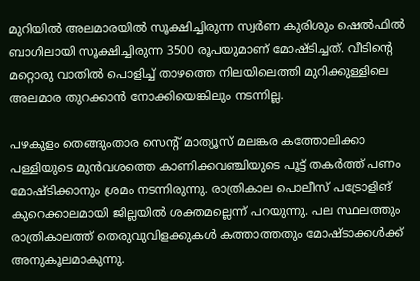മുറിയിൽ അലമാരയിൽ സൂക്ഷിച്ചിരുന്ന സ്വർണ കുരിശും ഷെൽഫിൽ ബാഗിലായി സൂക്ഷിച്ചിരുന്ന 3500 രൂപയുമാണ് മോഷ്‌ടിച്ചത്. വീടിന്റെ മറ്റൊരു വാതിൽ പൊളിച്ച് താഴത്തെ നിലയിലെത്തി മുറിക്കുള്ളിലെ അലമാര തുറക്കാൻ നോക്കിയെങ്കിലും നടന്നില്ല.

പഴകുളം തെങ്ങുംതാര സെന്റ് മാത്യൂസ് മലങ്കര കത്തോലിക്കാ പള്ളിയുടെ മുൻവശത്തെ കാണിക്കവഞ്ചിയുടെ പൂട്ട് തകർത്ത് പണം മോഷ്ടിക്കാനും ശ്രമം നടന്നിരുന്നു. രാത്രികാല പൊലീസ് പട്രോളിങ് കുറെക്കാലമായി ജില്ലയിൽ ശക്തമല്ലെന്ന് പറയുന്നു. പല സ്ഥലത്തും രാത്രികാലത്ത് തെരുവുവിളക്കുകൾ കത്താത്തതും മോഷ്ടാക്കൾക്ക് അനുകൂലമാകുന്നു.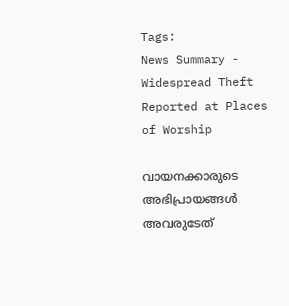Tags:
News Summary - Widespread Theft Reported at Places of Worship

വായനക്കാരുടെ അഭിപ്രായങ്ങള്‍ അവരുടേത്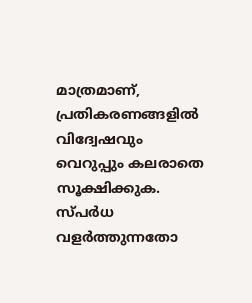മാത്രമാണ്, പ്രതികരണങ്ങളിൽ വിദ്വേഷവും വെറുപ്പും കലരാതെ സൂക്ഷിക്കുക. സ്പർധ വളർത്തുന്നതോ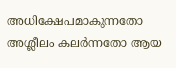അധിക്ഷേപമാകുന്നതോ അശ്ലീലം കലർന്നതോ ആയ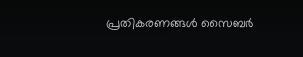പ്രതികരണങ്ങൾ സൈബർ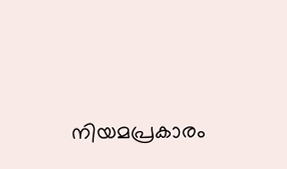നിയമപ്രകാരം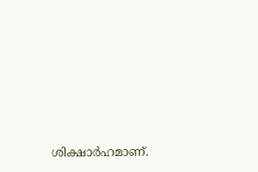ശിക്ഷാർഹമാണ്.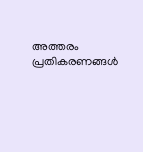അത്തരം പ്രതികരണങ്ങൾ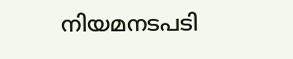നിയമനടപടി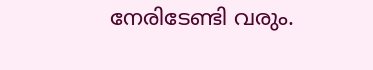നേരിടേണ്ടി വരും.